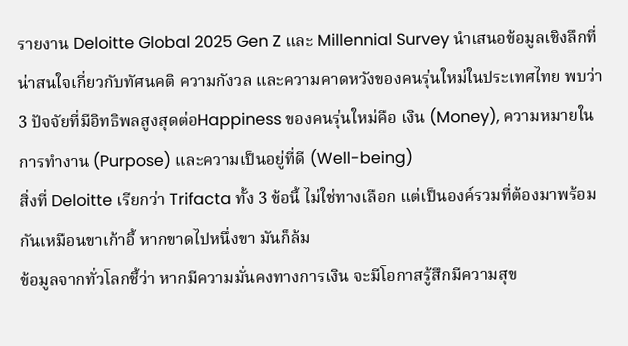รายงาน Deloitte Global 2025 Gen Z และ Millennial Survey นำเสนอข้อมูลเชิงลึกที่น่าสนใจเกี่ยวกับทัศนคติ ความกังวล และความคาดหวังของคนรุ่นใหม่ในประเทศไทย พบว่า 3 ปัจจัยที่มีอิทธิพลสูงสุดต่อHappiness ของคนรุ่นใหม่คือ เงิน (Money), ความหมายในการทำงาน (Purpose) และความเป็นอยู่ที่ดี (Well-being)
สิ่งที่ Deloitte เรียกว่า Trifacta ทั้ง 3 ข้อนี้ ไม่ใช่ทางเลือก แต่เป็นองค์รวมที่ต้องมาพร้อมกันเหมือนขาเก้าอี้ หากขาดไปหนึ่งขา มันก็ล้ม
ข้อมูลจากทั่วโลกชี้ว่า หากมีความมั่นคงทางการเงิน จะมีโอกาสรู้สึกมีความสุข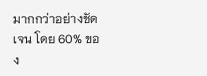มากกว่าอย่างชัดเจน โดย 60% ของ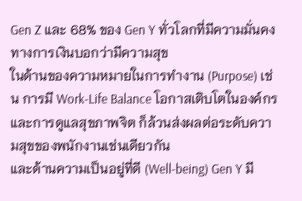Gen Z และ 68% ของ Gen Y ทั่วโลกที่มีความมั่นคงทางการเงินบอกว่ามีความสุข
ในด้านของความหมายในการทำงาน (Purpose) เช่น การมี Work-Life Balance โอกาสเติบโตในองค์กร และการดูแลสุขภาพจิต ก็ล้วนส่งผลต่อระดับความสุขของพนักงานเช่นเดียวกัน
และด้านความเป็นอยู่ที่ดี (Well-being) Gen Y มี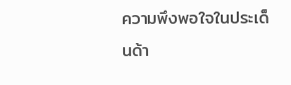ความพึงพอใจในประเด็นด้า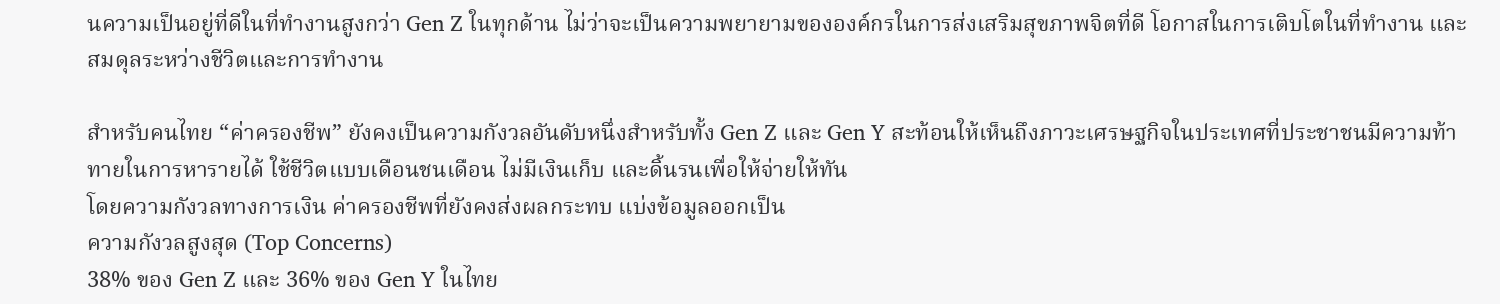นความเป็นอยู่ที่ดีในที่ทำงานสูงกว่า Gen Z ในทุกด้าน ไม่ว่าจะเป็นความพยายามขององค์กรในการส่งเสริมสุขภาพจิตที่ดี โอกาสในการเติบโตในที่ทำงาน และสมดุลระหว่างชีวิตและการทำงาน

สำหรับคนไทย “ค่าครองชีพ” ยังคงเป็นความกังวลอันดับหนึ่งสำหรับทั้ง Gen Z และ Gen Y สะท้อนให้เห็นถึงภาวะเศรษฐกิจในประเทศที่ประชาชนมีความท้าทายในการหารายได้ ใช้ชีวิตแบบเดือนชนเดือน ไม่มีเงินเก็บ และดิ้นรนเพื่อให้จ่ายให้ทัน
โดยความกังวลทางการเงิน ค่าครองชีพที่ยังคงส่งผลกระทบ แบ่งข้อมูลออกเป็น
ความกังวลสูงสุด (Top Concerns)
38% ของ Gen Z และ 36% ของ Gen Y ในไทย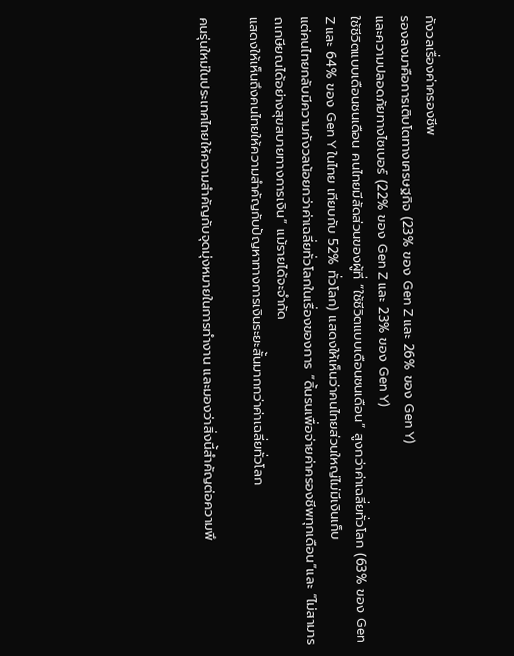กังวลเรื่องค่าครองชีพ
รองลงมาคือการเติบโตทางเศรษฐกิจ (23% ของ Gen Z และ 26% ของ Gen Y)
และความปลอดภัยทางไซเบอร์ (22% ของ Gen Z และ 23% ของ Gen Y)
ใช้ชีวิตแบบเดือนชนเดือน คนไทยมีสัดส่วนของผู้ที่ “ใช้ชีวิตแบบเดือนชนเดือน” สูงกว่าค่าเฉลี่ยทั่วโลก (63% ของ Gen Z และ 64% ของ Gen Y ในไทย เทียบกับ 52% ทั่วโลก) แสดงให้เห็นว่าคนไทยส่วนใหญ่ไม่มีเงินเก็บ
แต่คนไทยกลับมีความกังวลน้อยกว่าค่าเฉลี่ยทั่วโลกในเรื่องของการ “ดิ้นรนเพื่อจ่ายค่าครองชีพทุกเดือน”และ “ไม่สามารถเกษียณได้อย่างสุขสบายทางการเงิน” แม้รายได้จะจำกัด
แสดงให้เห็นถึงคนไทยให้ความสำคัญกับปัญหาทางการเงินระยะสั้นมากกว่าค่าเฉลี่ยทั่วโลก

คนรุ่นใหม่ในประเทศไทยให้ความสำคัญกับจุดมุ่งหมายในการทำงาน และมองว่าสิ่งนี้สำคัญต่อความพึ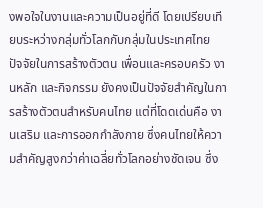งพอใจในงานและความเป็นอยู่ที่ดี โดยเปรียบเทียบระหว่างกลุ่มทั่วโลกกับกลุ่มในประเทศไทย
ปัจจัยในการสร้างตัวตน เพื่อนและครอบครัว งานหลัก และกิจกรรม ยังคงเป็นปัจจัยสำคัญในการสร้างตัวตนสำหรับคนไทย แต่ที่โดดเด่นคือ งานเสริม และการออกกำลังกาย ซึ่งคนไทยให้ความสำคัญสูงกว่าค่าเฉลี่ยทั่วโลกอย่างชัดเจน ซึ่ง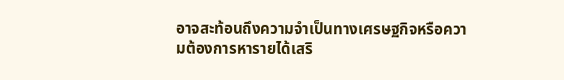อาจสะท้อนถึงความจำเป็นทางเศรษฐกิจหรือความต้องการหารายได้เสริ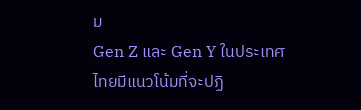ม
Gen Z และ Gen Y ในประเทศไทยมีแนวโน้มที่จะปฏิ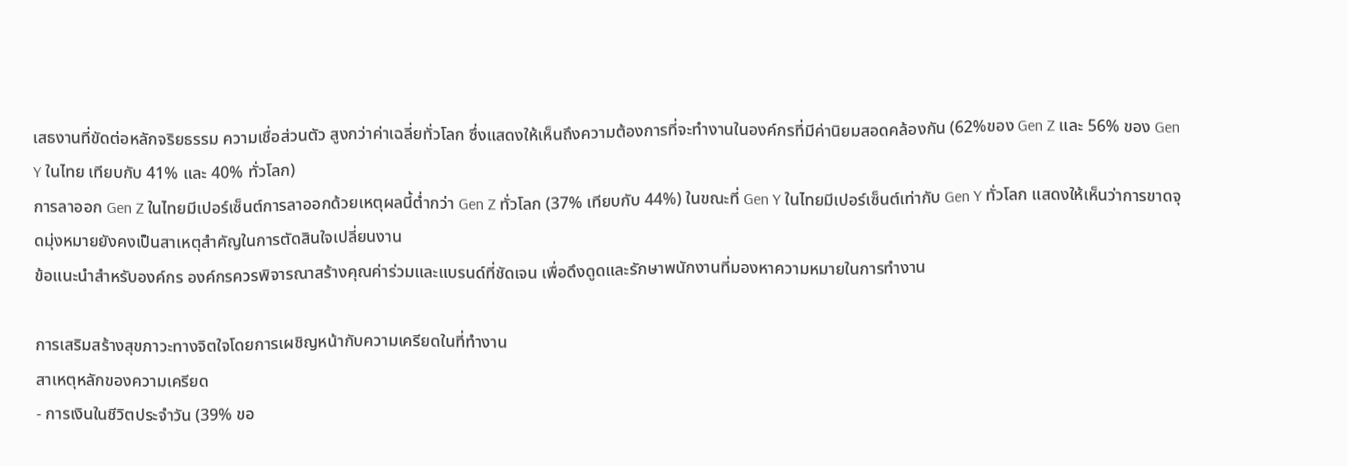เสธงานที่ขัดต่อหลักจริยธรรม ความเชื่อส่วนตัว สูงกว่าค่าเฉลี่ยทั่วโลก ซึ่งแสดงให้เห็นถึงความต้องการที่จะทำงานในองค์กรที่มีค่านิยมสอดคล้องกัน (62%ของ Gen Z และ 56% ของ Gen Y ในไทย เทียบกับ 41% และ 40% ทั่วโลก)
การลาออก Gen Z ในไทยมีเปอร์เซ็นต์การลาออกด้วยเหตุผลนี้ต่ำกว่า Gen Z ทั่วโลก (37% เทียบกับ 44%) ในขณะที่ Gen Y ในไทยมีเปอร์เซ็นต์เท่ากับ Gen Y ทั่วโลก แสดงให้เห็นว่าการขาดจุดมุ่งหมายยังคงเป็นสาเหตุสำคัญในการตัดสินใจเปลี่ยนงาน
ข้อแนะนำสำหรับองค์กร องค์กรควรพิจารณาสร้างคุณค่าร่วมและแบรนด์ที่ชัดเจน เพื่อดึงดูดและรักษาพนักงานที่มองหาความหมายในการทำงาน

การเสริมสร้างสุขภาวะทางจิตใจโดยการเผชิญหน้ากับความเครียดในที่ทำงาน
สาเหตุหลักของความเครียด
- การเงินในชีวิตประจำวัน (39% ขอ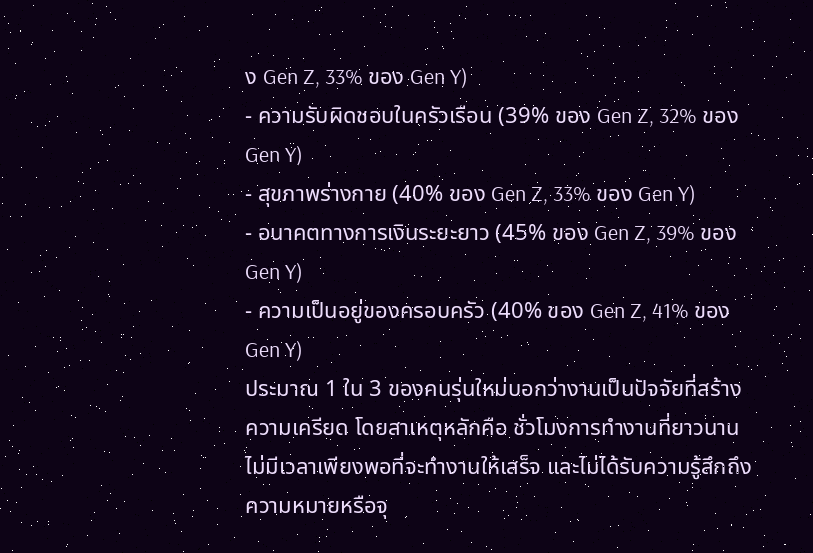ง Gen Z, 33% ของ Gen Y)
- ความรับผิดชอบในครัวเรือน (39% ของ Gen Z, 32% ของ Gen Y)
- สุขภาพร่างกาย (40% ของ Gen Z, 33% ของ Gen Y)
- อนาคตทางการเงินระยะยาว (45% ของ Gen Z, 39% ของ Gen Y)
- ความเป็นอยู่ของครอบครัว (40% ของ Gen Z, 41% ของ Gen Y)
ประมาณ 1 ใน 3 ของคนรุ่นใหม่บอกว่างานเป็นปัจจัยที่สร้างความเครียด โดยสาเหตุหลักคือ ชั่วโมงการทำงานที่ยาวนาน ไม่มีเวลาเพียงพอที่จะทำงานให้เสร็จ และไม่ได้รับความรู้สึกถึงความหมายหรือจุ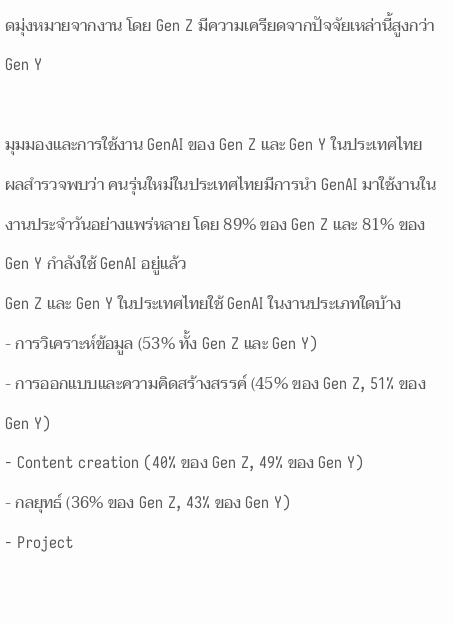ดมุ่งหมายจากงาน โดย Gen Z มีความเครียดจากปัจจัยเหล่านี้สูงกว่า Gen Y

มุมมองและการใช้งาน GenAI ของ Gen Z และ Gen Y ในประเทศไทย
ผลสำรวจพบว่า คนรุ่นใหม่ในประเทศไทยมีการนำ GenAI มาใช้งานในงานประจำวันอย่างแพร่หลาย โดย 89% ของ Gen Z และ 81% ของ Gen Y กำลังใช้ GenAI อยู่แล้ว
Gen Z และ Gen Y ในประเทศไทยใช้ GenAI ในงานประเภทใดบ้าง
- การวิเคราะห์ข้อมูล (53% ทั้ง Gen Z และ Gen Y)
- การออกแบบและความคิดสร้างสรรค์ (45% ของ Gen Z, 51% ของ Gen Y)
- Content creation (40% ของ Gen Z, 49% ของ Gen Y)
- กลยุทธ์ (36% ของ Gen Z, 43% ของ Gen Y)
- Project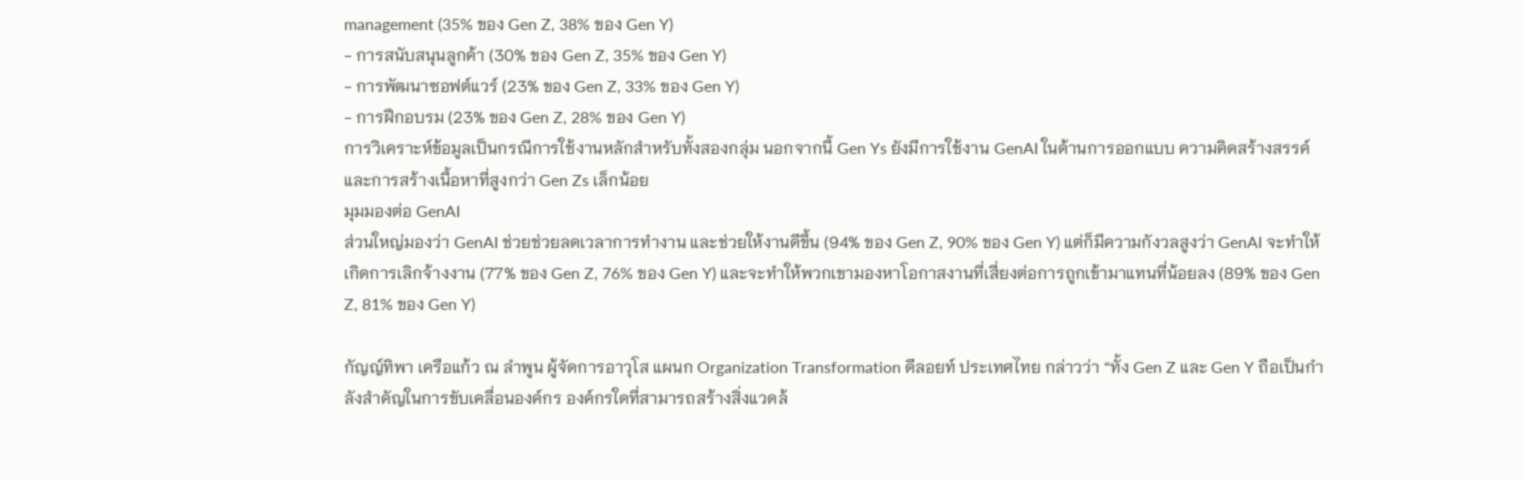management (35% ของ Gen Z, 38% ของ Gen Y)
- การสนับสนุนลูกค้า (30% ของ Gen Z, 35% ของ Gen Y)
- การพัฒนาซอฟต์แวร์ (23% ของ Gen Z, 33% ของ Gen Y)
- การฝึกอบรม (23% ของ Gen Z, 28% ของ Gen Y)
การวิเคราะห์ข้อมูลเป็นกรณีการใช้งานหลักสำหรับทั้งสองกลุ่ม นอกจากนี้ Gen Ys ยังมีการใช้งาน GenAI ในด้านการออกแบบ ความคิดสร้างสรรค์ และการสร้างเนื้อหาที่สูงกว่า Gen Zs เล็กน้อย
มุมมองต่อ GenAI
ส่วนใหญ่มองว่า GenAI ช่วยช่วยลดเวลาการทำงาน และช่วยให้งานดีขึ้น (94% ของ Gen Z, 90% ของ Gen Y) แต่ก็มีความกังวลสูงว่า GenAI จะทำให้เกิดการเลิกจ้างงาน (77% ของ Gen Z, 76% ของ Gen Y) และจะทำให้พวกเขามองหาโอกาสงานที่เสี่ยงต่อการถูกเข้ามาแทนที่น้อยลง (89% ของ Gen Z, 81% ของ Gen Y)

กัญญ์ทิพา เครือแก้ว ณ ลำพูน ผู้จัดการอาวุโส แผนก Organization Transformation ดีลอยท์ ประเทศไทย กล่าวว่า “ทั้ง Gen Z และ Gen Y ถือเป็นกำลังสำคัญในการขับเคลื่อนองค์กร องค์กรใดที่สามารถสร้างสิ่งแวดล้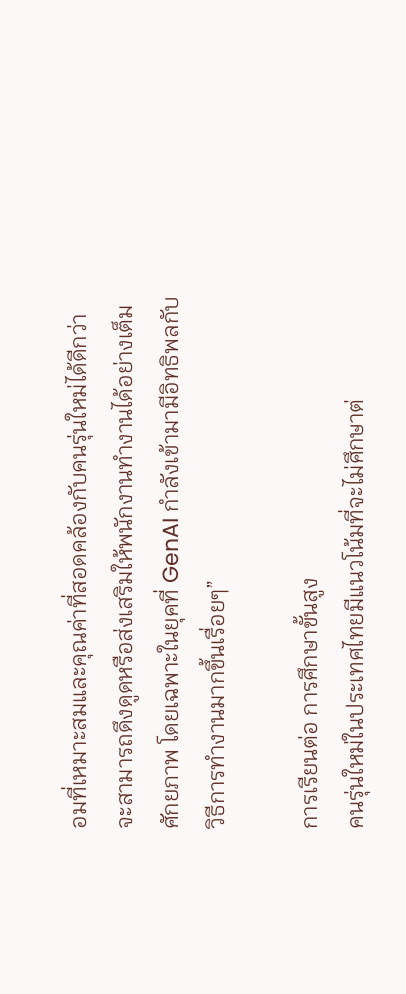อมที่เหมาะสมและคุณค่าที่สอดคล้องกับคนรุ่นใหม่ได้ดีกว่า จะสามารถดึงดูดหรือส่งเสริมให้พนักงานทำงานได้อย่างเต็มศักยภาพ โดยเฉพาะในยุคที่ GenAI กำลังเข้ามามีอิทธิพลกับวิธีการทำงานมากขึ้นเรื่อยๆ”

การเรียนต่อ การศึกษาขั้นสูง
คนรุ่นใหม่ในประเทศไทยมีแนวโน้มที่จะไม่ศึกษาต่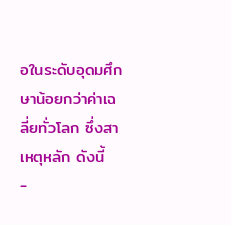อในระดับอุดมศึกษาน้อยกว่าค่าเฉลี่ยทั่วโลก ซึ่งสาเหตุหลัก ดังนี้
-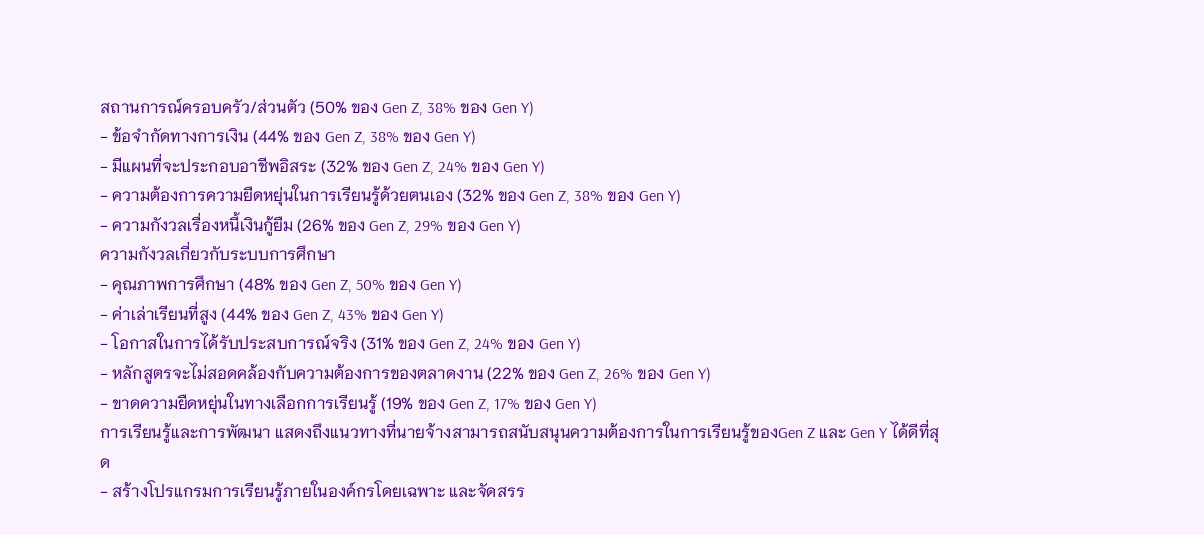สถานการณ์ครอบครัว/ส่วนตัว (50% ของ Gen Z, 38% ของ Gen Y)
- ข้อจำกัดทางการเงิน (44% ของ Gen Z, 38% ของ Gen Y)
- มีแผนที่จะประกอบอาชีพอิสระ (32% ของ Gen Z, 24% ของ Gen Y)
- ความต้องการความยืดหยุ่นในการเรียนรู้ด้วยตนเอง (32% ของ Gen Z, 38% ของ Gen Y)
- ความกังวลเรื่องหนี้เงินกู้ยืม (26% ของ Gen Z, 29% ของ Gen Y)
ความกังวลเกี่ยวกับระบบการศึกษา
- คุณภาพการศึกษา (48% ของ Gen Z, 50% ของ Gen Y)
- ค่าเล่าเรียนที่สูง (44% ของ Gen Z, 43% ของ Gen Y)
- โอกาสในการได้รับประสบการณ์จริง (31% ของ Gen Z, 24% ของ Gen Y)
- หลักสูตรจะไม่สอดคล้องกับความต้องการของตลาดงาน (22% ของ Gen Z, 26% ของ Gen Y)
- ขาดความยืดหยุ่นในทางเลือกการเรียนรู้ (19% ของ Gen Z, 17% ของ Gen Y)
การเรียนรู้และการพัฒนา แสดงถึงแนวทางที่นายจ้างสามารถสนับสนุนความต้องการในการเรียนรู้ของGen Z และ Gen Y ได้ดีที่สุด
- สร้างโปรแกรมการเรียนรู้ภายในองค์กรโดยเฉพาะ และจัดสรร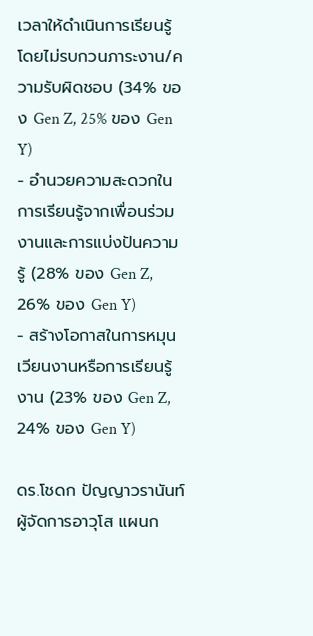เวลาให้ดำเนินการเรียนรู้โดยไม่รบกวนภาระงาน/ความรับผิดชอบ (34% ของ Gen Z, 25% ของ Gen Y)
- อำนวยความสะดวกในการเรียนรู้จากเพื่อนร่วมงานและการแบ่งปันความรู้ (28% ของ Gen Z, 26% ของ Gen Y)
- สร้างโอกาสในการหมุนเวียนงานหรือการเรียนรู้งาน (23% ของ Gen Z, 24% ของ Gen Y)

ดร.โชดก ปัญญาวรานันท์ ผู้จัดการอาวุโส แผนก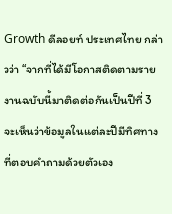Growth ดีลอยท์ ประเทศไทย กล่าวว่า “จากที่ได้มีโอกาสติดตามรายงานฉบับนี้มาติดต่อกันเป็นปีที่ 3 จะเห็นว่าข้อมูลในแต่ละปีมีทิศทางที่ตอบคำถามด้วยตัวเอง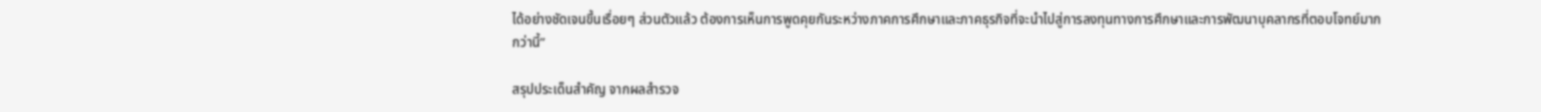ได้อย่างชัดเจนขึ้นเรื่อยๆ ส่วนตัวแล้ว ต้องการเห็นการพูดคุยกันระหว่างภาคการศึกษาและภาคธุรกิจที่จะนำไปสู่การลงทุนทางการศึกษาและการพัฒนาบุคลากรที่ตอบโจทย์มากกว่านี้”

สรุปประเด็นสำคัญ จากผลสำรวจ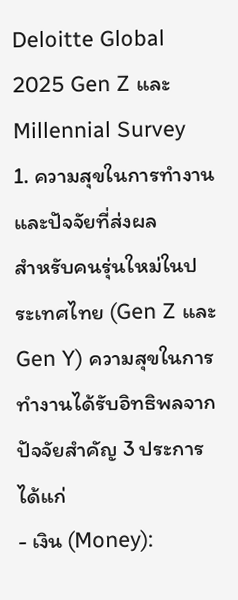Deloitte Global 2025 Gen Z และ Millennial Survey
1. ความสุขในการทำงานและปัจจัยที่ส่งผล
สำหรับคนรุ่นใหม่ในประเทศไทย (Gen Z และ Gen Y) ความสุขในการทำงานได้รับอิทธิพลจากปัจจัยสำคัญ 3 ประการ ได้แก่
- เงิน (Money):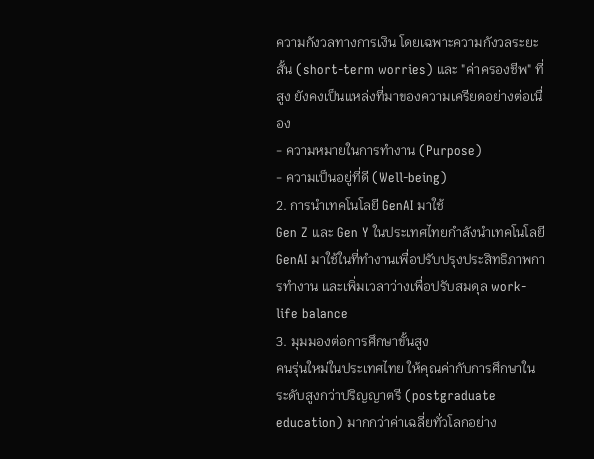ความกังวลทางการเงิน โดยเฉพาะความกังวลระยะสั้น (short-term worries) และ "ค่าครองชีพ" ที่สูง ยังคงเป็นแหล่งที่มาของความเครียดอย่างต่อเนื่อง
- ความหมายในการทำงาน (Purpose)
- ความเป็นอยู่ที่ดี (Well-being)
2. การนำเทคโนโลยี GenAI มาใช้
Gen Z และ Gen Y ในประเทศไทยกำลังนำเทคโนโลยี GenAI มาใช้ในที่ทำงานเพื่อปรับปรุงประสิทธิภาพการทำงาน และเพิ่มเวลาว่างเพื่อปรับสมดุล work-life balance
3. มุมมองต่อการศึกษาขั้นสูง
คนรุ่นใหม่ในประเทศไทย ให้คุณค่ากับการศึกษาในระดับสูงกว่าปริญญาตรี (postgraduate education) มากกว่าค่าเฉลี่ยทั่วโลกอย่าง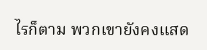ไรก็ตาม พวกเขายังคงแสด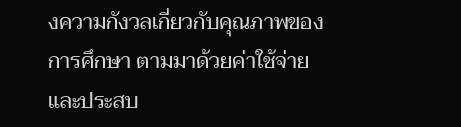งความกังวลเกี่ยวกับคุณภาพของการศึกษา ตามมาด้วยค่าใช้จ่าย และประสบ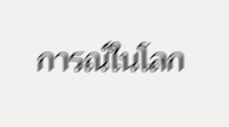การณ์ในโลก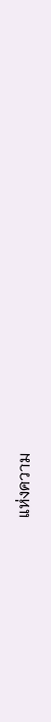แห่งความ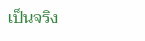เป็นจริง